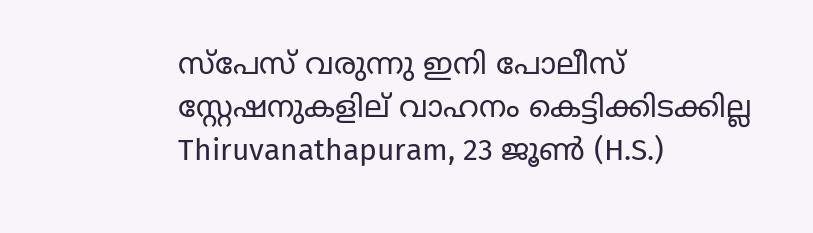സ്പേസ് വരുന്നു ഇനി പോലീസ് സ്റ്റേഷനുകളില് വാഹനം കെട്ടിക്കിടക്കില്ല
Thiruvanathapuram, 23 ജൂണ്‍ (H.S.)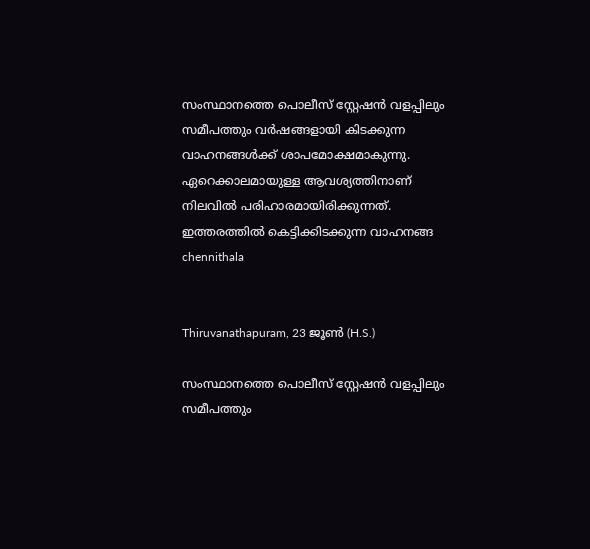സംസ്ഥാനത്തെ പൊലീസ് സ്റ്റേഷന്‍ വളപ്പിലും സമീപത്തും വര്‍ഷങ്ങളായി കിടക്കുന്ന വാഹനങ്ങള്‍ക്ക് ശാപമോക്ഷമാകുന്നു. ഏറെക്കാലമായുള്ള ആവശ്യത്തിനാണ് നിലവില്‍ പരിഹാരമായിരിക്കുന്നത്. ഇത്തരത്തില്‍ കെട്ടിക്കിടക്കുന്ന വാഹനങ്ങ
chennithala


Thiruvanathapuram, 23 ജൂണ്‍ (H.S.)

സംസ്ഥാനത്തെ പൊലീസ് സ്റ്റേഷന്‍ വളപ്പിലും സമീപത്തും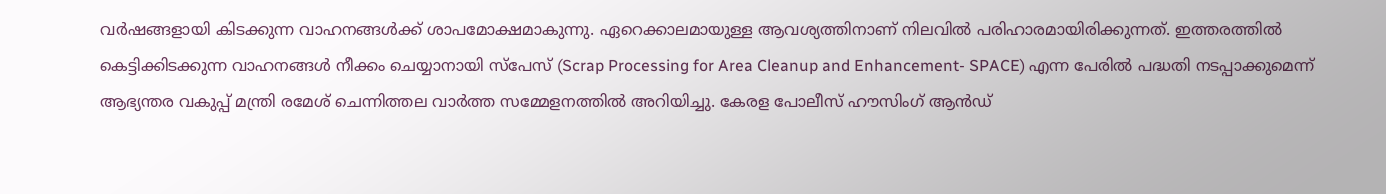വര്‍ഷങ്ങളായി കിടക്കുന്ന വാഹനങ്ങള്‍ക്ക് ശാപമോക്ഷമാകുന്നു. ഏറെക്കാലമായുള്ള ആവശ്യത്തിനാണ് നിലവില്‍ പരിഹാരമായിരിക്കുന്നത്. ഇത്തരത്തില്‍ കെട്ടിക്കിടക്കുന്ന വാഹനങ്ങള്‍ നീക്കം ചെയ്യാനായി സ്പേസ് (Scrap Processing for Area Cleanup and Enhancement- SPACE) എന്ന പേരില്‍ പദ്ധതി നടപ്പാക്കുമെന്ന് ആഭ്യന്തര വകുപ്പ് മന്ത്രി രമേശ് ചെന്നിത്തല വാര്‍ത്ത സമ്മേളനത്തില്‍ അറിയിച്ചു. കേരള പോലീസ് ഹൗസിംഗ് ആന്‍ഡ്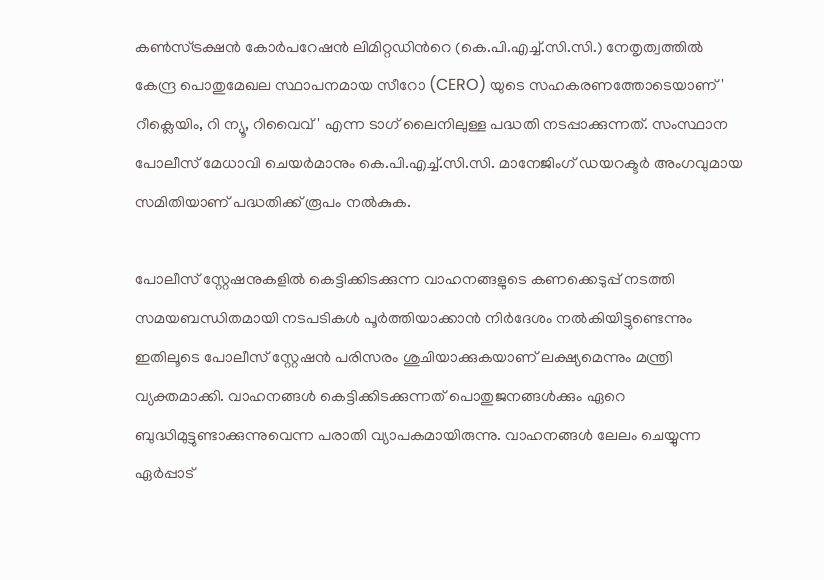കണ്‍സ്ട്രക്ഷന്‍ കോര്‍പറേഷന്‍ ലിമിറ്റഡിന്‍റെ (കെ.പി.എച്ച്.സി.സി.) നേതൃത്വത്തില്‍ കേന്ദ്ര പൊതുമേഖല സ്ഥാപനമായ സീറോ (CERO) യുടെ സഹകരണത്തോടെയാണ്' റീക്ലെയിം, റി ന്യൂ, റിവൈവ്' എന്ന ടാഗ് ലൈനിലുള്ള പദ്ധതി നടപ്പാക്കുന്നത്. സംസ്ഥാന പോലീസ് മേധാവി ചെയര്‍മാനും കെ.പി.എച്ച്.സി.സി. മാനേജിംഗ് ഡയറക്ടര്‍ അംഗവുമായ സമിതിയാണ് പദ്ധതിക്ക് രൂപം നല്‍കുക.

പോലീസ് സ്റ്റേഷനുകളില്‍ കെട്ടിക്കിടക്കുന്ന വാഹനങ്ങളുടെ കണക്കെടുപ്പ് നടത്തി സമയബന്ധിതമായി നടപടികള്‍ പൂര്‍ത്തിയാക്കാന്‍ നിര്‍ദേശം നല്‍കിയിട്ടുണ്ടെന്നും ഇതിലൂടെ പോലീസ് സ്റ്റേഷന്‍ പരിസരം ശുചിയാക്കുകയാണ് ലക്ഷ്യമെന്നും മന്ത്രി വ്യക്തമാക്കി. വാഹനങ്ങള്‍ കെട്ടിക്കിടക്കുന്നത് പൊതുജനങ്ങള്‍ക്കും ഏറെ ബുദ്ധിമുട്ടുണ്ടാക്കുന്നുവെന്ന പരാതി വ്യാപകമായിരുന്നു. വാഹനങ്ങള്‍ ലേലം ചെയ്യുന്ന ഏര്‍പ്പാട്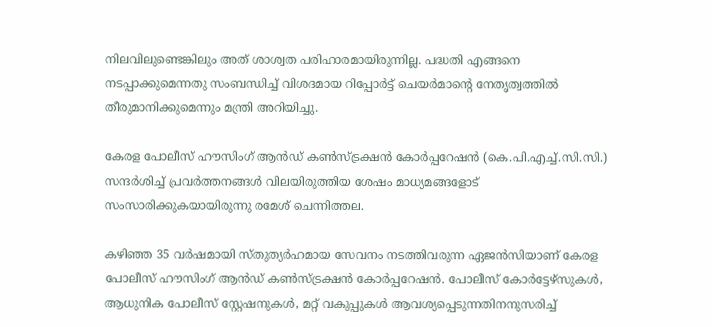നിലവിലുണ്ടെങ്കിലും അത് ശാശ്വത പരിഹാരമായിരുന്നില്ല. പദ്ധതി എങ്ങനെ നടപ്പാക്കുമെന്നതു സംബന്ധിച്ച് വിശദമായ റിപ്പോര്‍ട്ട് ചെയര്‍മാന്‍റെ നേതൃത്വത്തില്‍ തീരുമാനിക്കുമെന്നും മന്ത്രി അറിയിച്ചു.

കേരള പോലീസ് ഹൗസിംഗ് ആന്‍ഡ് കണ്‍സ്ട്രക്ഷന്‍ കോര്‍പ്പറേഷന്‍ (കെ.പി.എച്ച്.സി.സി.) സന്ദര്‍ശിച്ച് പ്രവര്‍ത്തനങ്ങള്‍ വിലയിരുത്തിയ ശേഷം മാധ്യമങ്ങളോട് സംസാരിക്കുകയായിരുന്നു രമേശ് ചെന്നിത്തല.

കഴിഞ്ഞ 35 വര്‍ഷമായി സ്തുത്യര്‍ഹമായ സേവനം നടത്തിവരുന്ന ഏജന്‍സിയാണ് കേരള പോലീസ് ഹൗസിംഗ് ആന്‍ഡ് കണ്‍സ്ട്രക്ഷന്‍ കോര്‍പ്പറേഷന്‍. പോലീസ് കോര്‍ട്ടേഴ്സുകള്‍, ആധുനിക പോലീസ് സ്റ്റേഷനുകള്‍, മറ്റ് വകുപ്പുകള്‍ ആവശ്യപ്പെടുന്നതിനനുസരിച്ച്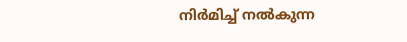നിര്‍മിച്ച് നല്‍കുന്ന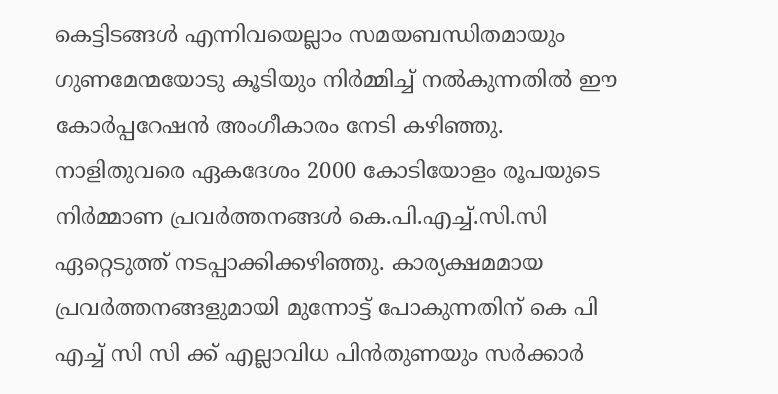കെട്ടിടങ്ങള്‍ എന്നിവയെല്ലാം സമയബന്ധിതമായും ഗുണമേന്മയോടു കൂടിയും നിര്‍മ്മിച്ച് നല്‍കുന്നതില്‍ ഈ കോര്‍പ്പറേഷന്‍ അംഗീകാരം നേടി കഴിഞ്ഞു. നാളിതുവരെ ഏകദേശം 2000 കോടിയോളം രൂപയുടെ നിര്‍മ്മാണ പ്രവര്‍ത്തനങ്ങള്‍ കെ.പി.എച്ച്.സി.സി ഏറ്റെടുത്ത് നടപ്പാക്കിക്കഴിഞ്ഞു. കാര്യക്ഷമമായ പ്രവര്‍ത്തനങ്ങളുമായി മുന്നോട്ട് പോകുന്നതിന് കെ പി എച്ച് സി സി ക്ക് എല്ലാവിധ പിന്‍തുണയും സര്‍ക്കാര്‍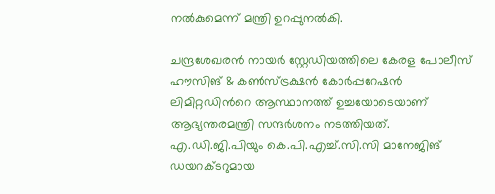നല്‍കുമെന്ന് മന്ത്രി ഉറപ്പുനല്‍കി.

ചന്ദ്രശേഖരന്‍ നായര്‍ സ്റ്റേഡിയത്തിലെ കേരള പോലീസ് ഹൗസിങ് & കണ്‍സ്ട്രക്ഷന്‍ കോര്‍പ്പറേഷന്‍ ലിമിറ്റഡിന്‍റെ ആസ്ഥാനത്ത് ഉച്ചയോടെയാണ് ആഭ്യന്തരമന്ത്രി സന്ദര്‍ശനം നടത്തിയത്. എ.ഡി.ജി.പിയും കെ.പി.എച്ച്.സി.സി മാനേജിങ് ഡയറക്ടറുമായ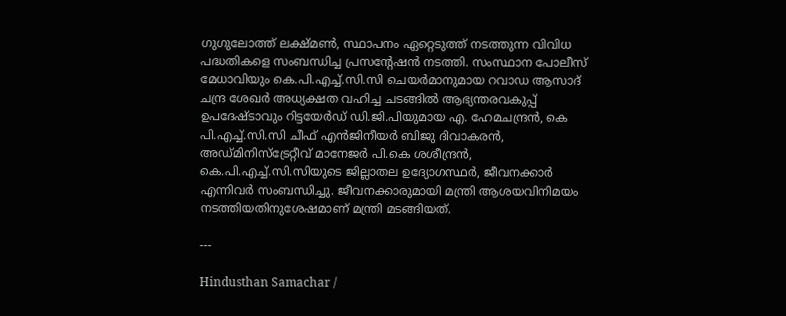ഗുഗുലോത്ത് ലക്ഷ്മണ്‍, സ്ഥാപനം ഏറ്റെടുത്ത് നടത്തുന്ന വിവിധ പദ്ധതികളെ സംബന്ധിച്ച പ്രസന്‍റേഷന്‍ നടത്തി. സംസ്ഥാന പോലീസ് മേധാവിയും കെ.പി.എച്ച്.സി.സി ചെയര്‍മാനുമായ റവാഡ ആസാദ് ചന്ദ്ര ശേഖര്‍ അധ്യക്ഷത വഹിച്ച ചടങ്ങില്‍ ആഭ്യന്തരവകുപ്പ് ഉപദേഷ്ടാവും റിട്ടയേര്‍ഡ് ഡി.ജി.പിയുമായ എ. ഹേമചന്ദ്രന്‍, കെ പി.എച്ച്.സി.സി ചീഫ് എന്‍ജിനീയര്‍ ബിജു ദിവാകരന്‍, അഡ്മിനിസ്ട്രേറ്റീവ് മാനേജര്‍ പി.കെ ശശീന്ദ്രന്‍, കെ.പി.എച്ച്.സി.സിയുടെ ജില്ലാതല ഉദ്യോഗസ്ഥര്‍, ജീവനക്കാര്‍ എന്നിവര്‍ സംബന്ധിച്ചു. ജീവനക്കാരുമായി മന്ത്രി ആശയവിനിമയം നടത്തിയതിനുശേഷമാണ് മന്ത്രി മടങ്ങിയത്.

---

Hindusthan Samachar /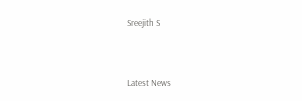Sreejith S


Latest News